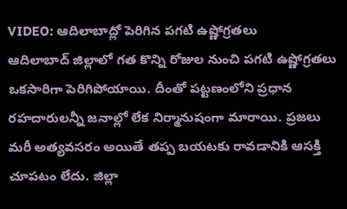VIDEO: ఆదిలాబాద్లో పెరిగిన పగటి ఉష్ణోగ్రతలు
ఆదిలాబాద్ జిల్లాలో గత కొన్ని రోజుల నుంచి పగటి ఉష్ణోగ్రతలు ఒకసారిగా పెరిగిపోయాయి. దీంతో పట్టణంలోని ప్రధాన రహదారులన్నీ జనాల్లో లేక నిర్మానుషంగా మారాయి. ప్రజలు మరీ అత్యవసరం అయితే తప్ప బయటకు రావడానికి ఆసక్తి చూపటం లేదు. జిల్లా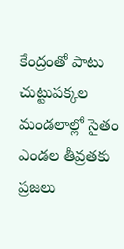కేంద్రంతో పాటు చుట్టుపక్కల మండలాల్లో సైతం ఎండల తీవ్రతకు ప్రజలు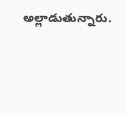అల్లాడుతున్నారు.